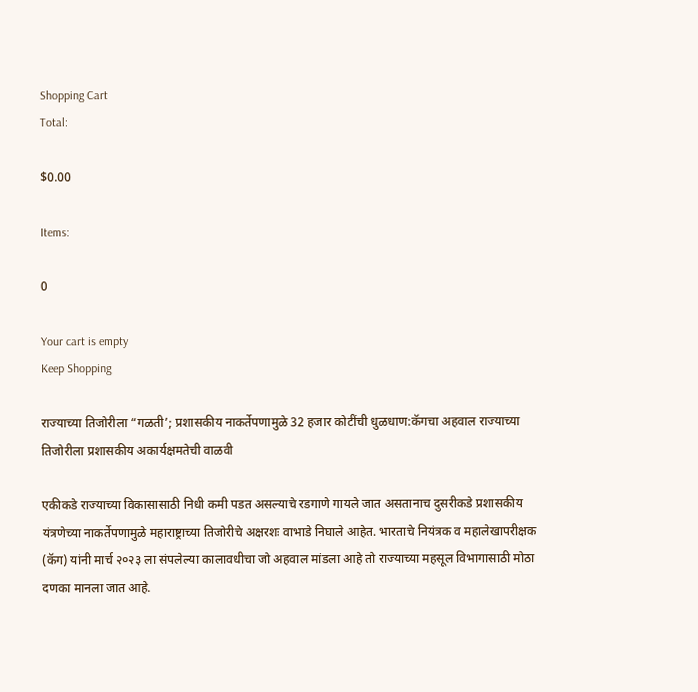Shopping Cart
Total:

$0.00

Items:

0

Your cart is empty
Keep Shopping

राज्याच्या तिजोरीला “गळती’; प्रशासकीय नाकर्तेपणामुळे 32 हजार कोटींची धुळधाण:कॅगचा अहवाल राज्याच्या तिजोरीला प्रशासकीय अकार्यक्षमतेची वाळवी

एकीकडे राज्याच्या विकासासाठी निधी कमी पडत असल्याचे रडगाणे गायले जात असतानाच दुसरीकडे प्रशासकीय यंत्रणेच्या नाकर्तेपणामुळे महाराष्ट्राच्या तिजोरीचे अक्षरशः वाभाडे निघाले आहेत. भारताचे नियंत्रक व महालेखापरीक्षक (कॅग) यांनी मार्च २०२३ ला संपलेल्या कालावधीचा जो अहवाल मांडला आहे तो राज्याच्या महसूल विभागासाठी मोठा दणका मानला जात आहे.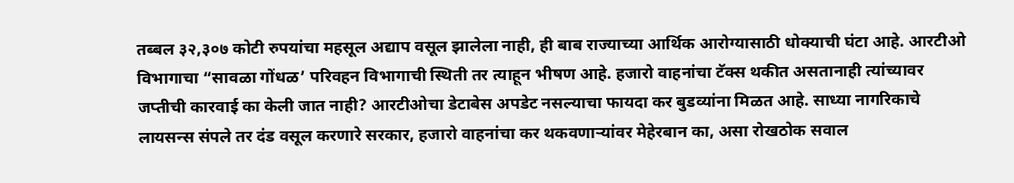तब्बल ३२,३०७ कोटी रुपयांचा महसूल अद्याप वसूल झालेला नाही, ही बाब राज्याच्या आर्थिक आरोग्यासाठी धोक्याची घंटा आहे. आरटीओ विभागाचा “सावळा गोंधळ’ परिवहन विभागाची स्थिती तर त्याहून भीषण आहे. हजारो वाहनांचा टॅक्स थकीत असतानाही त्यांच्यावर जप्तीची कारवाई का केली जात नाही? आरटीओचा डेटाबेस अपडेट नसल्याचा फायदा कर बुडव्यांना मिळत आहे. साध्या नागरिकाचे लायसन्स संपले तर दंड वसूल करणारे सरकार, हजारो वाहनांचा कर थकवणाऱ्यांवर मेहेरबान का, असा रोखठोक सवाल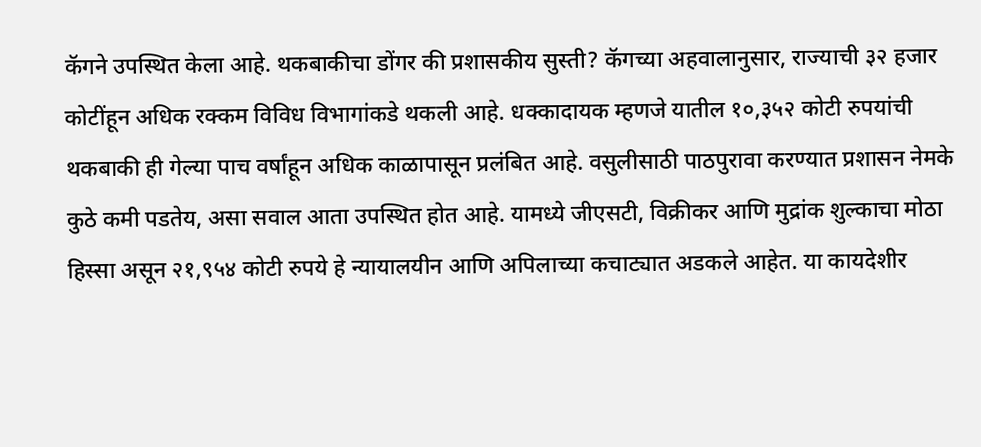कॅगने उपस्थित केला आहे. थकबाकीचा डोंगर की प्रशासकीय सुस्ती? कॅगच्या अहवालानुसार, राज्याची ३२ हजार कोटींहून अधिक रक्कम विविध विभागांकडे थकली आहे. धक्कादायक म्हणजे यातील १०,३५२ कोटी रुपयांची थकबाकी ही गेल्या पाच वर्षांहून अधिक काळापासून प्रलंबित आहे. वसुलीसाठी पाठपुरावा करण्यात प्रशासन नेमके कुठे कमी पडतेय, असा सवाल आता उपस्थित होत आहे. यामध्ये जीएसटी, विक्रीकर आणि मुद्रांक शुल्काचा मोठा हिस्सा असून २१,९५४ कोटी रुपये हे न्यायालयीन आणि अपिलाच्या कचाट्यात अडकले आहेत. या कायदेशीर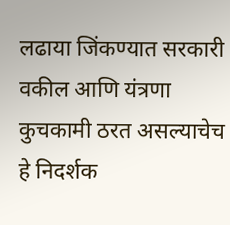लढाया जिंकण्यात सरकारी वकील आणि यंत्रणा कुचकामी ठरत असल्याचेच हे निदर्शक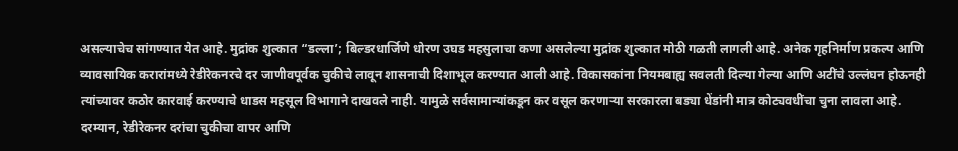असल्याचेच सांगण्यात येत आहे. मुद्रांक शुल्कात “डल्ला’; बिल्डरधार्जिणे धोरण उघड महसुलाचा कणा असलेल्या मुद्रांक शुल्कात मोठी गळती लागली आहे. अनेक गृहनिर्माण प्रकल्प आणि व्यावसायिक करारांमध्ये रेडीरेकनरचे दर जाणीवपूर्वक चुकीचे लावून शासनाची दिशाभूल करण्यात आली आहे. विकासकांना नियमबाह्य सवलती दिल्या गेल्या आणि अटींचे उल्लंघन होऊनही त्यांच्यावर कठोर कारवाई करण्याचे धाडस महसूल विभागाने दाखवले नाही. यामुळे सर्वसामान्यांकडून कर वसूल करणाऱ्या सरकारला बड्या धेंडांनी मात्र कोट्यवधींचा चुना लावला आहे. दरम्यान, रेडीरेकनर दरांचा चुकीचा वापर आणि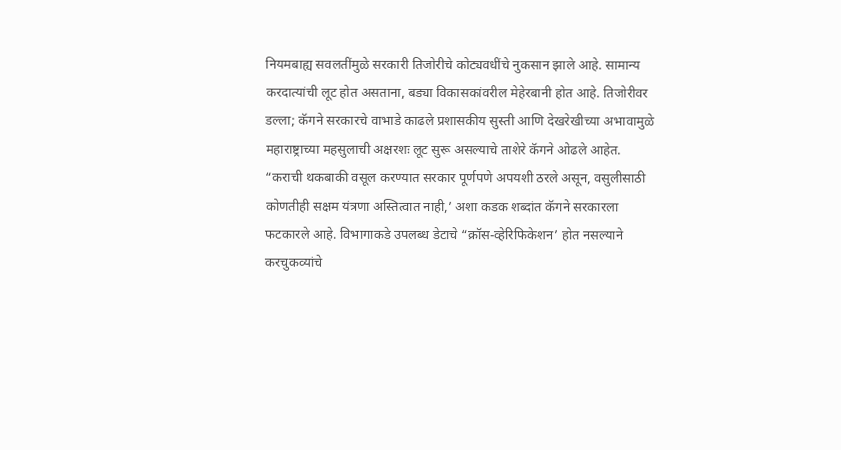नियमबाह्य सवलतींमुळे सरकारी तिजोरीचे कोट्यवधींचे नुकसान झाले आहे. सामान्य करदात्यांची लूट होत असताना, बड्या विकासकांवरील मेहेरबानी होत आहे. तिजोरीवर डल्ला; कॅगने सरकारचे वाभाडे काढले प्रशासकीय सुस्ती आणि देखरेखीच्या अभावामुळे महाराष्ट्राच्या महसुलाची अक्षरशः लूट सुरू असल्याचे ताशेरे कॅगने ओढले आहेत. “कराची थकबाकी वसूल करण्यात सरकार पूर्णपणे अपयशी ठरले असून, वसुलीसाठी कोणतीही सक्षम यंत्रणा अस्तित्वात नाही,’ अशा कडक शब्दांत कॅगने सरकारला फटकारले आहे. विभागाकडे उपलब्ध डेटाचे “क्रॉस-व्हेरिफिकेशन’ होत नसल्याने करचुकव्यांचे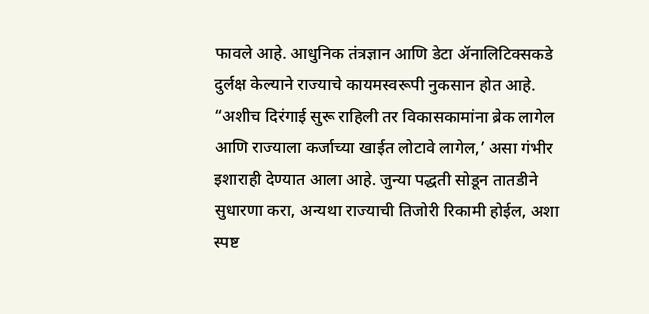फावले आहे. आधुनिक तंत्रज्ञान आणि डेटा ॲनालिटिक्सकडे दुर्लक्ष केल्याने राज्याचे कायमस्वरूपी नुकसान होत आहे. “अशीच दिरंगाई सुरू राहिली तर विकासकामांना ब्रेक लागेल आणि राज्याला कर्जाच्या खाईत लोटावे लागेल,’ असा गंभीर इशाराही देण्यात आला आहे. जुन्या पद्धती सोडून तातडीने सुधारणा करा, अन्यथा राज्याची तिजोरी रिकामी होईल, अशा स्पष्ट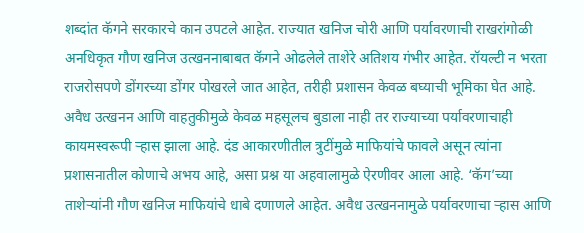शब्दांत कॅगने सरकारचे कान उपटले आहेत. राज्यात खनिज चोरी आणि पर्यावरणाची राखरांगोळी अनधिकृत गौण खनिज उत्खननाबाबत कॅगने ओढलेले ताशेरे अतिशय गंभीर आहेत. रॉयल्टी न भरता राजरोसपणे डोंगरच्या डोंगर पोखरले जात आहेत, तरीही प्रशासन केवळ बघ्याची भूमिका घेत आहे. अवैध उत्खनन आणि वाहतुकीमुळे केवळ महसूलच बुडाला नाही तर राज्याच्या पर्यावरणाचाही कायमस्वरूपी ऱ्हास झाला आहे. दंड आकारणीतील त्रुटींमुळे माफियांचे फावले असून त्यांना प्रशासनातील कोणाचे अभय आहे, असा प्रश्न या अहवालामुळे ऐरणीवर आला आहे. ‘कॅग’च्या ताशेऱ्यांनी गौण खनिज माफियांचे धाबे दणाणले आहेत. अवैध उत्खननामुळे पर्यावरणाचा ऱ्हास आणि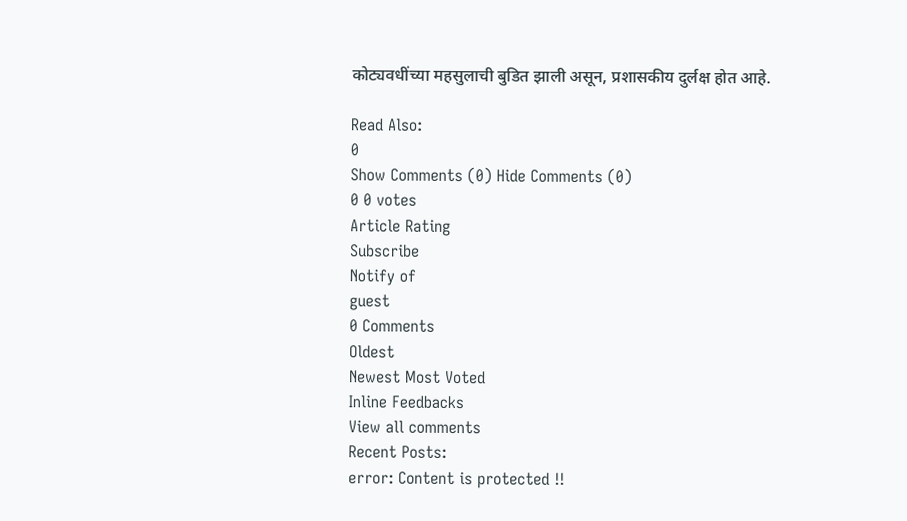कोट्यवधींच्या महसुलाची बुडित झाली असून, प्रशासकीय दुर्लक्ष होत आहे.

Read Also:
0
Show Comments (0) Hide Comments (0)
0 0 votes
Article Rating
Subscribe
Notify of
guest
0 Comments
Oldest
Newest Most Voted
Inline Feedbacks
View all comments
Recent Posts:
error: Content is protected !!